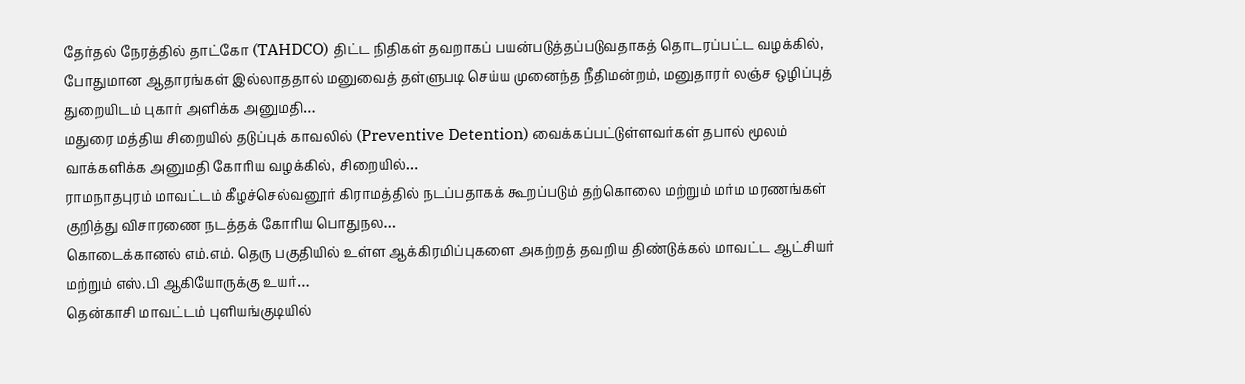தேர்தல் நேரத்தில் தாட்கோ (TAHDCO) திட்ட நிதிகள் தவறாகப் பயன்படுத்தப்படுவதாகத் தொடரப்பட்ட வழக்கில், போதுமான ஆதாரங்கள் இல்லாததால் மனுவைத் தள்ளுபடி செய்ய முனைந்த நீதிமன்றம், மனுதாரர் லஞ்ச ஒழிப்புத் துறையிடம் புகார் அளிக்க அனுமதி…
மதுரை மத்திய சிறையில் தடுப்புக் காவலில் (Preventive Detention) வைக்கப்பட்டுள்ளவர்கள் தபால் மூலம் வாக்களிக்க அனுமதி கோரிய வழக்கில், சிறையில்…
ராமநாதபுரம் மாவட்டம் கீழச்செல்வனூர் கிராமத்தில் நடப்பதாகக் கூறப்படும் தற்கொலை மற்றும் மர்ம மரணங்கள் குறித்து விசாரணை நடத்தக் கோரிய பொதுநல…
கொடைக்கானல் எம்.எம். தெரு பகுதியில் உள்ள ஆக்கிரமிப்புகளை அகற்றத் தவறிய திண்டுக்கல் மாவட்ட ஆட்சியர் மற்றும் எஸ்.பி ஆகியோருக்கு உயர்…
தென்காசி மாவட்டம் புளியங்குடியில்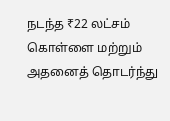நடந்த ₹22 லட்சம் கொள்ளை மற்றும் அதனைத் தொடர்ந்து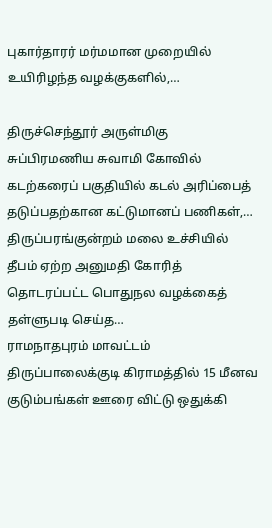புகார்தாரர் மர்மமான முறையில் உயிரிழந்த வழக்குகளில்,…

திருச்செந்தூர் அருள்மிகு சுப்பிரமணிய சுவாமி கோவில் கடற்கரைப் பகுதியில் கடல் அரிப்பைத் தடுப்பதற்கான கட்டுமானப் பணிகள்,…
திருப்பரங்குன்றம் மலை உச்சியில் தீபம் ஏற்ற அனுமதி கோரித் தொடரப்பட்ட பொதுநல வழக்கைத் தள்ளுபடி செய்த…
ராமநாதபுரம் மாவட்டம் திருப்பாலைக்குடி கிராமத்தில் 15 மீனவ குடும்பங்கள் ஊரை விட்டு ஒதுக்கி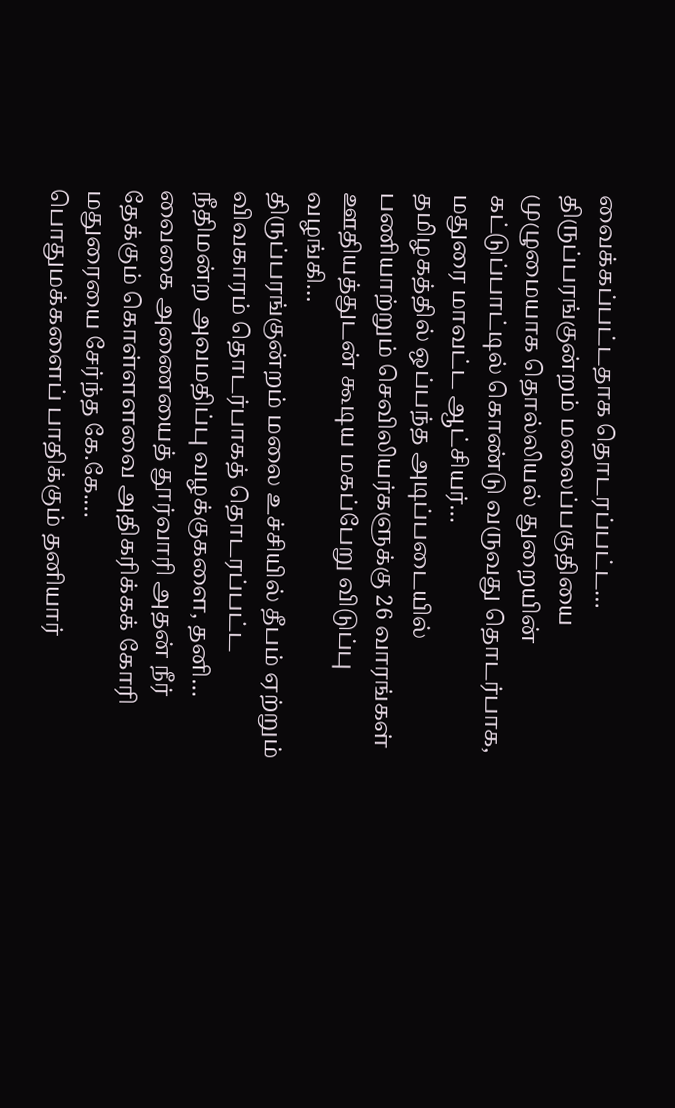வைக்கப்பட்டதாக தொடரப்பட்ட…
திருப்பரங்குன்றம் மலைப்பகுதியை முழுமையாக தொல்லியல் துறையின் கட்டுப்பாட்டில் கொண்டு வருவது தொடர்பாக, மதுரை மாவட்ட ஆட்சியர்…
தமிழகத்தில் ஒப்பந்த அடிப்படையில் பணியாற்றும் செவிலியர்களுக்கு 26 வாரங்கள் ஊதியத்துடன் கூடிய மகப்பேறு விடுப்பு வழங்கி…
திருப்பரங்குன்றம் மலை உச்சியில் தீபம் ஏற்றும் விவகாரம் தொடர்பாகத் தொடரப்பட்ட நீதிமன்ற அவமதிப்பு வழக்குகளை, தனி…
வைகை அணையைத் தூர்வாரி அதன் நீர் தேக்கும் கொள்ளளவை அதிகரிக்கக் கோரி மதுரையை சேர்ந்த கே.கே.…
பொதுமக்களைப் பாதிக்கும் தனியார்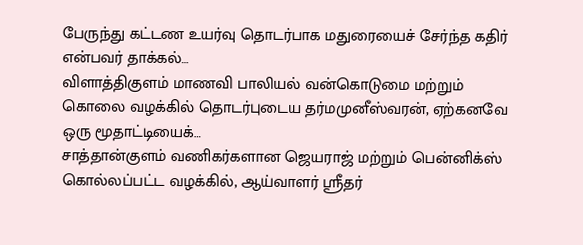பேருந்து கட்டண உயர்வு தொடர்பாக மதுரையைச் சேர்ந்த கதிர் என்பவர் தாக்கல்…
விளாத்திகுளம் மாணவி பாலியல் வன்கொடுமை மற்றும் கொலை வழக்கில் தொடர்புடைய தர்மமுனீஸ்வரன், ஏற்கனவே ஒரு மூதாட்டியைக்…
சாத்தான்குளம் வணிகர்களான ஜெயராஜ் மற்றும் பென்னிக்ஸ் கொல்லப்பட்ட வழக்கில், ஆய்வாளர் ஸ்ரீதர்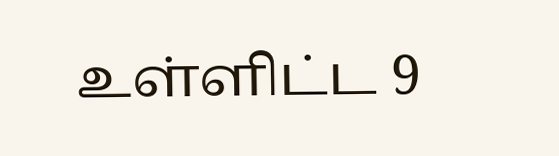உள்ளிட்ட 9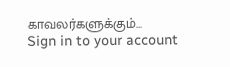காவலர்களுக்கும்…
Sign in to your account